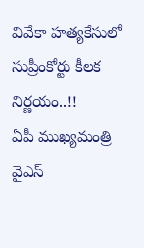వివేకా హత్యకేసులో సుప్రీంకోర్టు కీలక నిర్ణయం..!!
ఏపీ ముఖ్యమంత్రి వైఎస్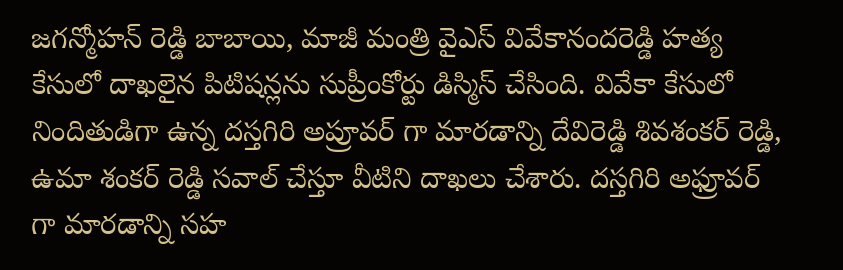జగన్మోహన్ రెడ్డి బాబాయి, మాజీ మంత్రి వైఎస్ వివేకానందరెడ్డి హత్య కేసులో దాఖలైన పిటిషన్లను సుప్రీంకోర్టు డిస్మిస్ చేసింది. వివేకా కేసులో నిందితుడిగా ఉన్న దస్తగిరి అప్రూవర్ గా మారడాన్ని దేవిరెడ్డి శివశంకర్ రెడ్డి, ఉమా శంకర్ రెడ్డి సవాల్ చేస్తూ వీటిని దాఖలు చేశారు. దస్తగిరి అఫ్రూవర్ గా మారడాన్ని సహ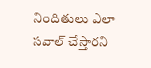నిందితులు ఎలా సవాల్ చేస్తారని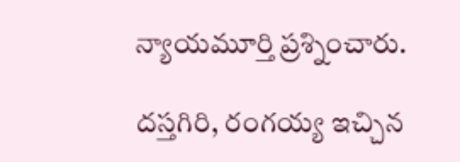న్యాయమూర్తి ప్రశ్నించారు.

దస్తగిరి, రంగయ్య ఇచ్చిన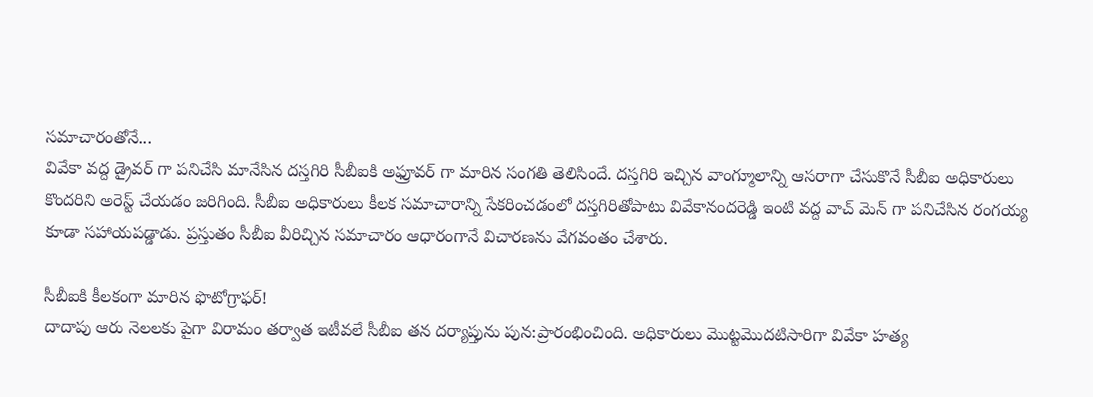సమాచారంతోనే...
వివేకా వద్ద డ్రైవర్ గా పనిచేసి మానేసిన దస్తగిరి సీబీఐకి అఫ్రూవర్ గా మారిన సంగతి తెలిసిందే. దస్తగిరి ఇచ్చిన వాంగ్మూలాన్ని ఆసరాగా చేసుకొనే సీబీఐ అధికారులు కొందరిని అరెస్ట్ చేయడం జరిగింది. సీబీఐ అధికారులు కీలక సమాచారాన్ని సేకరించడంలో దస్తగిరితోపాటు వివేకానందరెడ్డి ఇంటి వద్ద వాచ్ మెన్ గా పనిచేసిన రంగయ్య కూడా సహాయపడ్డాడు. ప్రస్తుతం సీబీఐ వీరిచ్చిన సమాచారం ఆధారంగానే విచారణను వేగవంతం చేశారు.

సీబీఐకి కీలకంగా మారిన ఫొటోగ్రాఫర్!
దాదాపు ఆరు నెలలకు పైగా విరామం తర్వాత ఇటీవలే సీబీఐ తన దర్యాప్తును పున:ప్రారంభించింది. అధికారులు మొట్టమొదటిసారిగా వివేకా హత్య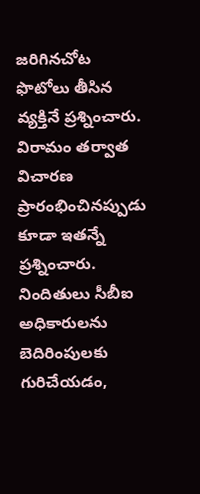జరిగినచోట ఫొటోలు తీసిన వ్యక్తినే ప్రశ్నించారు. విరామం తర్వాత విచారణ ప్రారంభించినప్పుడు కూడా ఇతన్నే ప్రశ్నించారు. నిందితులు సీబీఐ అధికారులను బెదిరింపులకు గురిచేయడం,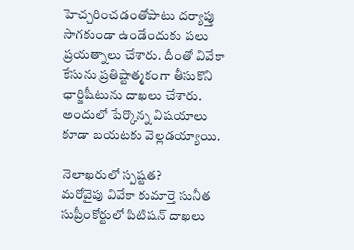హెచ్చరించడంతోపాటు దర్యాప్తు సాగకుండా ఉండేందుకు పలు ప్రయత్నాలు చేశారు. దీంతో వివేకా కేసును ప్రతిష్టాత్మకంగా తీసుకొని ఛార్జిషీటును దాఖలు చేశారు. అందులో పేర్కొన్న విషయాలు కూడా బయటకు వెల్లడయ్యాయి.

నెలాఖరులో స్పష్టత?
మరోవైపు వివేకా కుమార్తె సునీత సుప్రీంకోర్టులో పిటిషన్ దాఖలు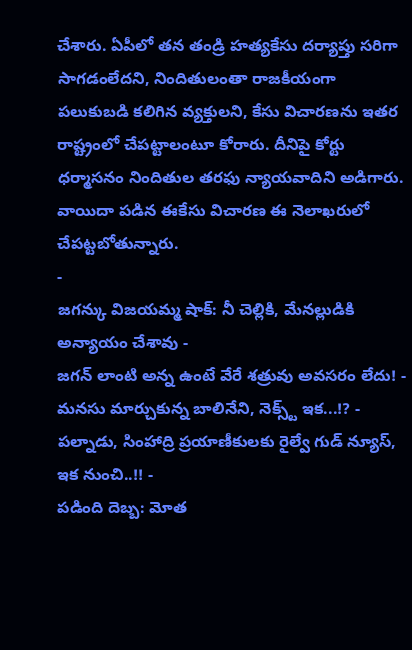చేశారు. ఏపీలో తన తండ్రి హత్యకేసు దర్యాప్తు సరిగా సాగడంలేదని, నిందితులంతా రాజకీయంగా పలుకుబడి కలిగిన వ్యక్తులని, కేసు విచారణను ఇతర రాష్ట్రంలో చేపట్టాలంటూ కోరారు. దీనిపై కోర్టు ధర్మాసనం నిందితుల తరఫు న్యాయవాదిని అడిగారు. వాయిదా పడిన ఈకేసు విచారణ ఈ నెలాఖరులో చేపట్టబోతున్నారు.
-
జగన్కు విజయమ్మ షాక్: నీ చెల్లికి, మేనల్లుడికి అన్యాయం చేశావు -
జగన్ లాంటి అన్న ఉంటే వేరే శత్రువు అవసరం లేదు! -
మనసు మార్చుకున్న బాలినేని, నెక్స్ట్ ఇక...!? -
పల్నాడు, సింహాద్రి ప్రయాణీకులకు రైల్వే గుడ్ న్యూస్, ఇక నుంచి..!! -
పడింది దెబ్బ: మోత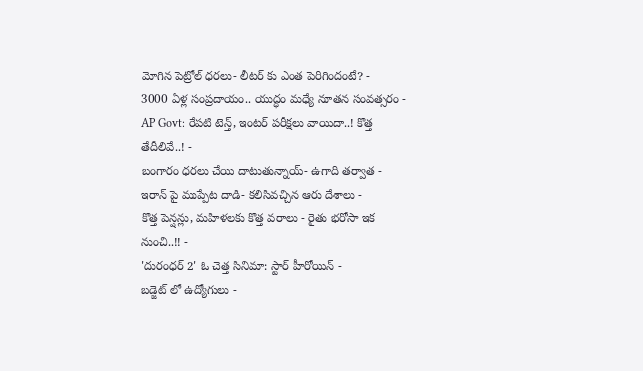మోగిన పెట్రోల్ ధరలు- లీటర్ కు ఎంత పెరిగిందంటే? -
3000 ఏళ్ల సంప్రదాయం.. యుద్ధం మధ్యే నూతన సంవత్సరం -
AP Govt: రేపటి టెన్త్, ఇంటర్ పరీక్షలు వాయిదా..! కొత్త తేదీలివే..! -
బంగారం ధరలు చేయి దాటుతున్నాయ్- ఉగాది తర్వాత -
ఇరాన్ పై ముప్పేట దాడి- కలిసివచ్చిన ఆరు దేశాలు -
కొత్త పెన్షన్లు, మహిళలకు కొత్త వరాలు - రైతు భరోసా ఇక నుంచి..!! -
'దురంధర్ 2' ఓ చెత్త సినిమా: స్టార్ హీరోయిన్ -
బడ్జెట్ లో ఉద్యోగులు -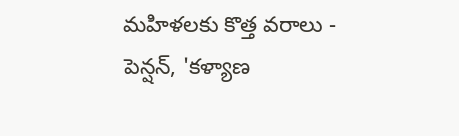మహిళలకు కొత్త వరాలు - పెన్షన్, 'కళ్యాణ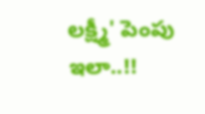లక్ష్మీ' పెంపు ఇలా..!!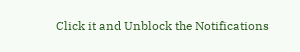Click it and Unblock the Notifications